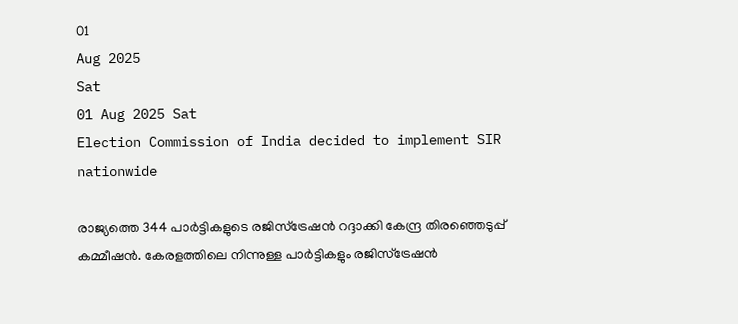01
Aug 2025
Sat
01 Aug 2025 Sat
Election Commission of India decided to implement SIR nationwide

രാജ്യത്തെ 344 പാര്‍ട്ടികളുടെ രജിസ്‌ട്രേഷന്‍ റദ്ദാക്കി കേന്ദ്ര തിരഞ്ഞെടുപ്പ് കമ്മീഷന്‍. കേരളത്തിലെ നിന്നുള്ള പാര്‍ട്ടികളും രജിസ്‌ട്രേഷന്‍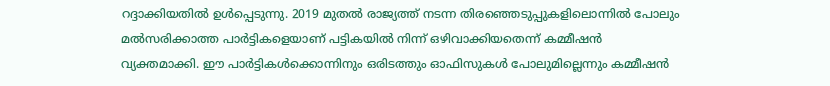റദ്ദാക്കിയതില്‍ ഉള്‍പ്പെടുന്നു. 2019 മുതല്‍ രാജ്യത്ത് നടന്ന തിരഞ്ഞെടുപ്പുകളിലൊന്നില്‍ പോലും മല്‍സരിക്കാത്ത പാര്‍ട്ടികളെയാണ് പട്ടികയില്‍ നിന്ന് ഒഴിവാക്കിയതെന്ന് കമ്മീഷന്‍ വ്യക്തമാക്കി. ഈ പാര്‍ട്ടികള്‍ക്കൊന്നിനും ഒരിടത്തും ഓഫിസുകള്‍ പോലുമില്ലെന്നും കമ്മീഷന്‍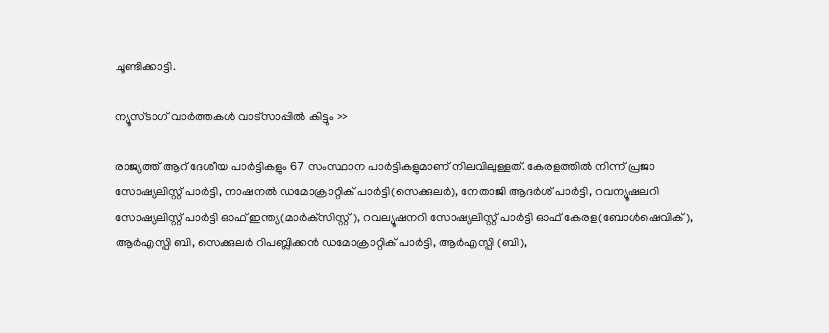ചൂണ്ടിക്കാട്ടി.

ന്യൂസ്ടാഗ് വാര്‍ത്തകള്‍ വാട്‌സാപ്പില്‍ കിട്ടും >>

രാജ്യത്ത് ആറ് ദേശീയ പാര്‍ട്ടികളും 67 സംസ്ഥാന പാര്‍ട്ടികളുമാണ് നിലവിലുള്ളത്. കേരളത്തില്‍ നിന്ന് പ്രജാ സോഷ്യലിസ്റ്റ് പാര്‍ട്ടി, നാഷനല്‍ ഡമോക്രാറ്റിക് പാര്‍ട്ടി(സെക്കുലര്‍), നേതാജി ആദര്‍ശ് പാര്‍ട്ടി, റവന്യൂഷലറി സോഷ്യലിസ്റ്റ് പാര്‍ട്ടി ഓഫ് ഇന്ത്യ(മാര്‍ക്‌സിസ്റ്റ്), റവല്യൂഷനറി സോഷ്യലിസ്റ്റ് പാര്‍ട്ടി ഓഫ് കേരള(ബോള്‍ഷെവിക്), ആര്‍എസ്പി ബി, സെക്കുലര്‍ റിപബ്ലിക്കന്‍ ഡമോക്രാറ്റിക് പാര്‍ട്ടി, ആര്‍എസ്പി (ബി),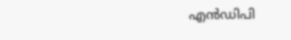എന്‍ഡിപി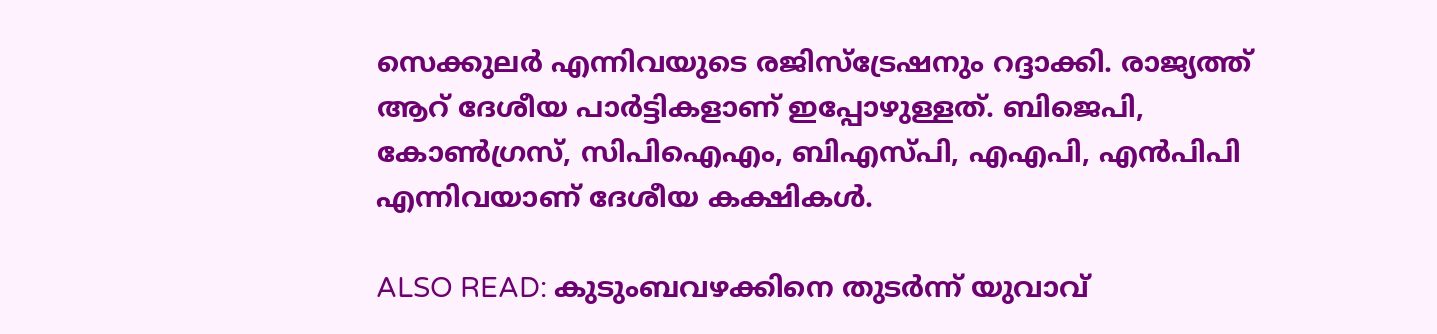സെക്കുലര്‍ എന്നിവയുടെ രജിസ്‌ട്രേഷനും റദ്ദാക്കി. രാജ്യത്ത് ആറ് ദേശീയ പാര്‍ട്ടികളാണ് ഇപ്പോഴുള്ളത്. ബിജെപി, കോണ്‍ഗ്രസ്, സിപിഐഎം, ബിഎസ്പി, എഎപി, എന്‍പിപി എന്നിവയാണ് ദേശീയ കക്ഷികള്‍.

ALSO READ: കുടുംബവഴക്കിനെ തുടര്‍ന്ന് യുവാവ്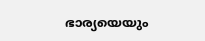ഭാര്യയെയും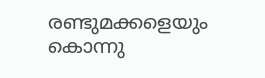രണ്ടുമക്കളെയും കൊന്നു